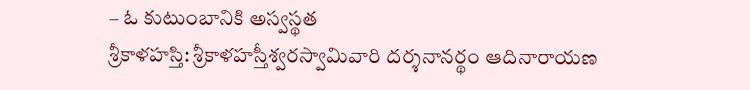– ఓ కుటుంబానికి అస్వస్థత
శ్రీకాళహస్తి: శ్రీకాళహస్తీశ్వరస్వామివారి దర్శనానర్థం ఆదినారాయణ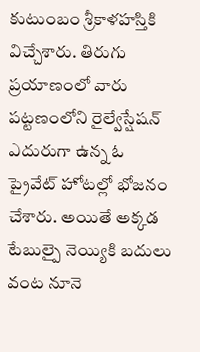కుటుంబం శ్రీకాళహస్తికి విచ్చేశారు. తిరుగు ప్రయాణంలో వారు పట్టణంలోని రైల్వేస్షేషన్ ఎదురుగా ఉన్న ఓ ప్రైవేట్ హోటల్లో భోజనం చేశారు. అయితే అక్కడ టేబుల్పై నెయ్యికి బదులు వంట నూనె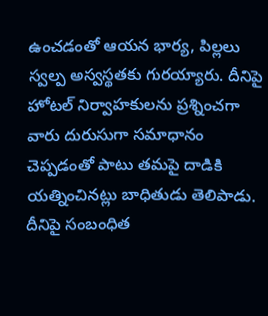ఉంచడంతో ఆయన భార్య, పిల్లలు స్వల్ప అస్వస్థతకు గురయ్యారు. దీనిపై హోటల్ నిర్వాహకులను ప్రశ్నించగా వారు దురుసుగా సమాధానం చెప్పడంతో పాటు తమపై దాడికి యత్నించినట్లు బాధితుడు తెలిపాడు. దీనిపై సంబంధిత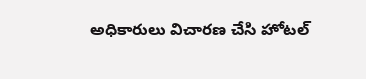అధికారులు విచారణ చేసి హోటల్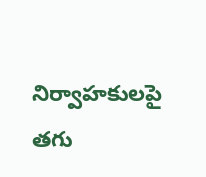నిర్వాహకులపై తగు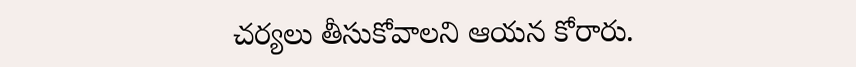చర్యలు తీసుకోవాలని ఆయన కోరారు.